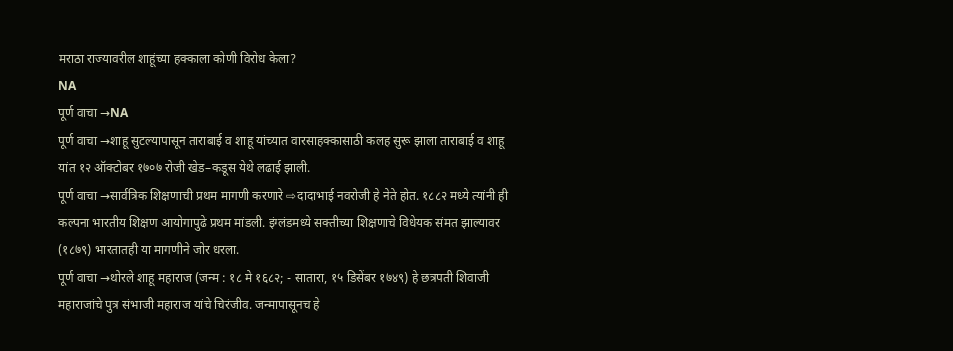मराठा राज्यावरील शाहूंच्या हक्काला कोणी विरोध केला?
NA
पूर्ण वाचा →NA
पूर्ण वाचा →शाहू सुटल्यापासून ताराबाई व शाहू यांच्यात वारसाहक्कासाठी कलह सुरू झाला ताराबाई व शाहू यांत १२ ऑक्टोबर १७०७ रोजी खेड–कडूस येथे लढाई झाली.
पूर्ण वाचा →सार्वत्रिक शिक्षणाची प्रथम मागणी करणारे ⇨दादाभाई नवरोजी हे नेते होत. १८८२ मध्ये त्यांनी ही कल्पना भारतीय शिक्षण आयोगापुढे प्रथम मांडली. इंग्लंडमध्ये सक्तीच्या शिक्षणाचे विधेयक संमत झाल्यावर (१८७९) भारतातही या मागणीने जोर धरला.
पूर्ण वाचा →थोरले शाहू महाराज (जन्म : १८ मे १६८२; - सातारा, १५ डिसेंबर १७४९) हे छत्रपती शिवाजी महाराजांचे पुत्र संभाजी महाराज यांचे चिरंजीव. जन्मापासूनच हे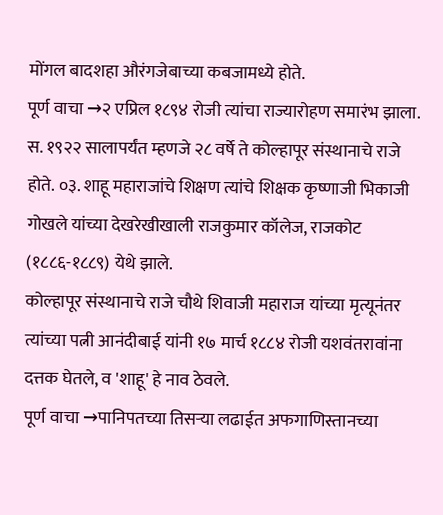मोंगल बादशहा औरंगजेबाच्या कबजामध्ये होते.
पूर्ण वाचा →२ एप्रिल १८९४ रोजी त्यांचा राज्यारोहण समारंभ झाला.
स. १९२२ सालापर्यंत म्हणजे २८ वर्षे ते कोल्हापूर संस्थानाचे राजे होते. ०३. शाहू महाराजांचे शिक्षण त्यांचे शिक्षक कृष्णाजी भिकाजी गोखले यांच्या देखरेखीखाली राजकुमार कॉलेज, राजकोट (१८८६-१८८९) येथे झाले.
कोल्हापूर संस्थानाचे राजे चौथे शिवाजी महाराज यांच्या मृत्यूनंतर त्यांच्या पत्नी आनंदीबाई यांनी १७ मार्च १८८४ रोजी यशवंतरावांना दत्तक घेतले, व 'शाहू' हे नाव ठेवले.
पूर्ण वाचा →पानिपतच्या तिसऱ्या लढाईत अफगाणिस्तानच्या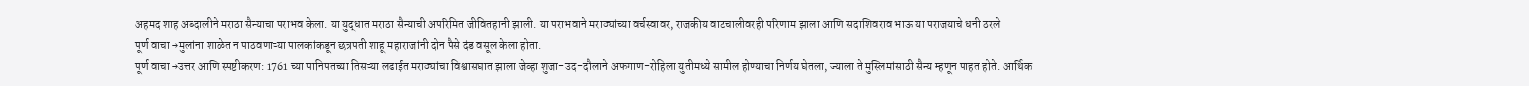अहमद शाह अब्दालीने मराठा सैन्याचा पराभव केला. या युद्धात मराठा सैन्याची अपरिमित जीवितहानी झाली. या पराभवाने मराठ्यांच्या वर्चस्वावर, राजकीय वाटचालीवरही परिणाम झाला आणि सदाशिवराव भाऊ या पराजयाचे धनी ठरले
पूर्ण वाचा →मुलांना शाळेत न पाठवणाऱ्या पालकांकडून छत्रपती शाहू महाराजांनी दोन पैसे दंड वसूल केला होता.
पूर्ण वाचा →उत्तर आणि स्पष्टीकरण: 1761 च्या पानिपतच्या तिसऱ्या लढाईत मराठ्यांचा विश्वासघात झाला जेव्हा शुजा-उद-दौलाने अफगाण-रोहिला युतीमध्ये सामील होण्याचा निर्णय घेतला, ज्याला ते मुस्लिमांसाठी सैन्य म्हणून पाहत होते. आर्थिक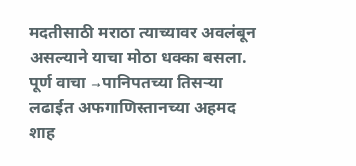मदतीसाठी मराठा त्याच्यावर अवलंबून असल्याने याचा मोठा धक्का बसला.
पूर्ण वाचा →पानिपतच्या तिसऱ्या लढाईत अफगाणिस्तानच्या अहमद शाह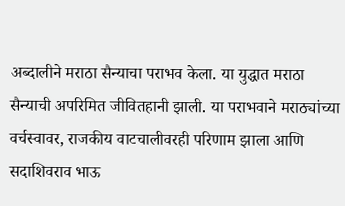अब्दालीने मराठा सैन्याचा पराभव केला. या युद्धात मराठा सैन्याची अपरिमित जीवितहानी झाली. या पराभवाने मराठ्यांच्या वर्चस्वावर, राजकीय वाटचालीवरही परिणाम झाला आणि सदाशिवराव भाऊ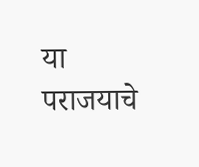या पराजयाचे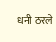धनी ठरले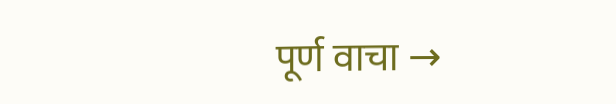पूर्ण वाचा →